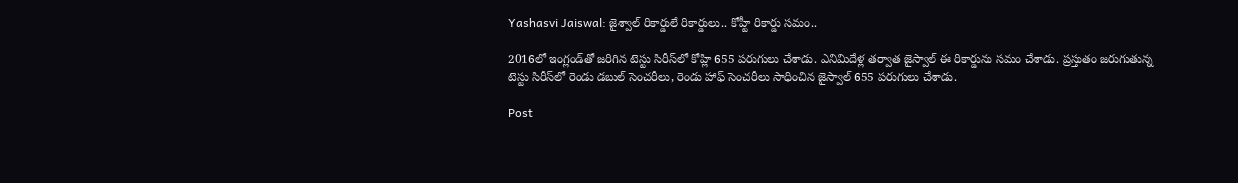Yashasvi Jaiswal: జైశ్వాల్ రికార్డులే రికార్డులు.. కోహ్టీ రికార్డు సమం..

2016లో ఇంగ్లండ్‌తో జరిగిన టెస్టు సిరీస్‌లో కోహ్లి 655 పరుగులు చేశాడు. ఎనిమిదేళ్ల తర్వాత జైస్వాల్ ఈ రికార్డును సమం చేశాడు. ప్రస్తుతం జరుగుతున్న టెస్టు సిరీస్‌లో రెండు డబుల్ సెంచరీలు, రెండు హాఫ్ సెంచరీలు సాధించిన జైస్వాల్ 655 పరుగులు చేశాడు.

Post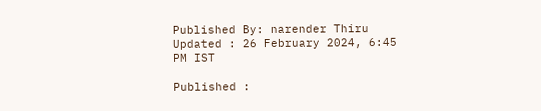Published By: narender Thiru
Updated : 26 February 2024, 6:45 PM IST

Published :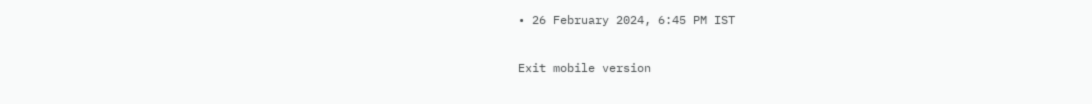• 26 February 2024, 6:45 PM IST

Exit mobile version